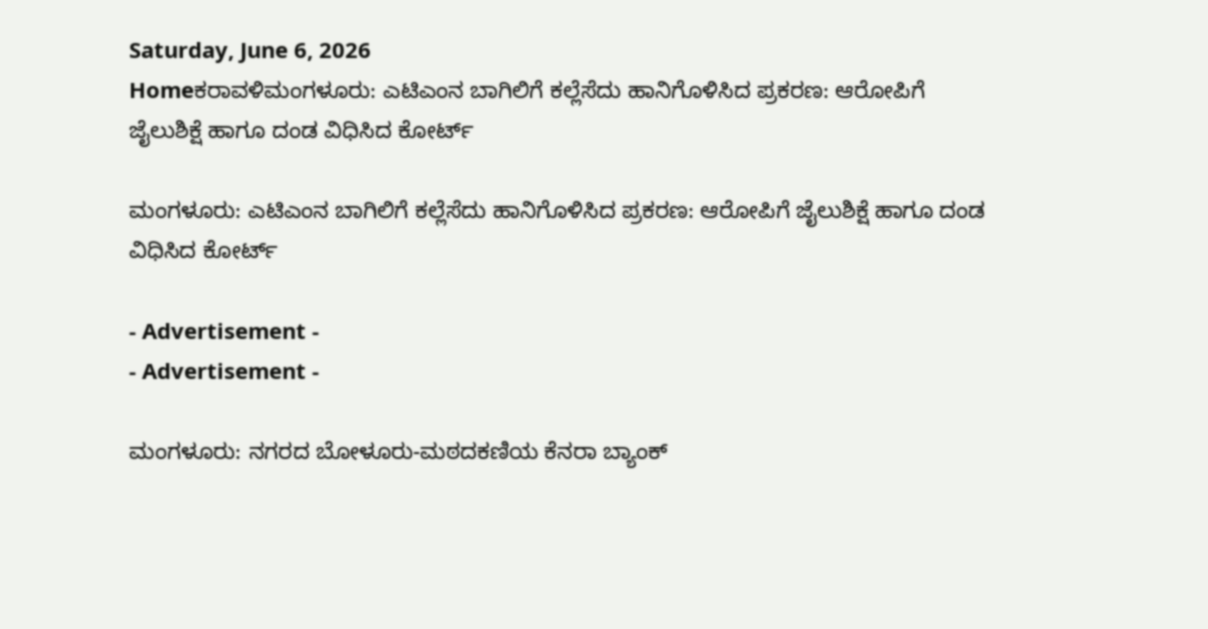Saturday, June 6, 2026
Homeಕರಾವಳಿಮಂಗಳೂರು: ಎಟಿಎಂನ ಬಾಗಿಲಿಗೆ ಕಲ್ಲೆಸೆದು ಹಾನಿ‌ಗೊಳಿಸಿದ ಪ್ರಕರಣ: ಆರೋಪಿಗೆ ಜೈಲುಶಿಕ್ಷೆ ಹಾಗೂ ದಂಡ ವಿಧಿಸಿದ ಕೋರ್ಟ್

ಮಂಗಳೂರು: ಎಟಿಎಂನ ಬಾಗಿಲಿಗೆ ಕಲ್ಲೆಸೆದು ಹಾನಿ‌ಗೊಳಿಸಿದ ಪ್ರಕರಣ: ಆರೋಪಿಗೆ ಜೈಲುಶಿಕ್ಷೆ ಹಾಗೂ ದಂಡ ವಿಧಿಸಿದ ಕೋರ್ಟ್

- Advertisement -
- Advertisement -

ಮಂಗಳೂರು: ನಗರದ ಬೋಳೂರು-ಮಠದಕಣಿಯ ಕೆನರಾ ಬ್ಯಾಂಕ್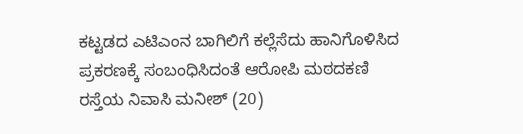ಕಟ್ಟಡದ ಎಟಿಎಂನ ಬಾಗಿಲಿಗೆ ಕಲ್ಲೆಸೆದು ಹಾನಿಗೊಳಿಸಿದ ಪ್ರಕರಣಕ್ಕೆ‌ ಸಂಬಂಧಿಸಿದಂತೆ ಆರೋಪಿ ಮಠದಕಣಿ ರಸ್ತೆಯ ನಿವಾಸಿ ಮನೀಶ್ (20)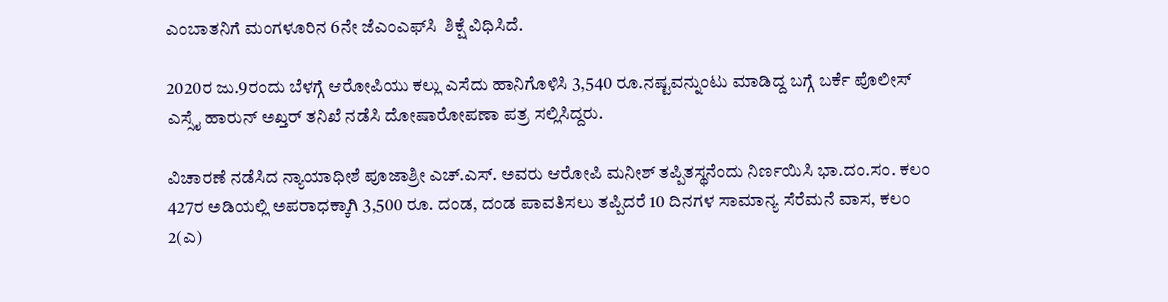ಎಂಬಾತನಿಗೆ ಮಂಗಳೂರಿನ 6ನೇ ಜೆಎಂಎಫ್‌ಸಿ  ಶಿಕ್ಷೆ ವಿಧಿಸಿದೆ.

2020ರ ಜು.9ರಂದು ಬೆಳಗ್ಗೆ ಆರೋಪಿಯು ಕಲ್ಲು ಎಸೆದು ಹಾನಿಗೊಳಿಸಿ 3,540 ರೂ.ನಷ್ಟವನ್ನುಂಟು ಮಾಡಿದ್ದ ಬಗ್ಗೆ ಬರ್ಕೆ ಪೊಲೀಸ್ ಎಸ್ಸೈ ಹಾರುನ್ ಅಖ್ತರ್ ತನಿಖೆ ನಡೆಸಿ ದೋಷಾರೋಪಣಾ ಪತ್ರ ಸಲ್ಲಿಸಿದ್ದರು.

ವಿಚಾರಣೆ ನಡೆಸಿದ ನ್ಯಾಯಾಧೀಶೆ ಪೂಜಾಶ್ರೀ ಎಚ್.ಎಸ್. ಅವರು ಆರೋಪಿ ಮನೀಶ್ ತಪ್ಪಿತಸ್ಥನೆಂದು ನಿರ್ಣಯಿಸಿ ಭಾ.ದಂ.ಸಂ. ಕಲಂ 427ರ ಅಡಿಯಲ್ಲಿ ಅಪರಾಧಕ್ಕಾಗಿ 3,500 ರೂ. ದಂಡ, ದಂಡ ಪಾವತಿಸಲು ತಪ್ಪಿದರೆ 10 ದಿನಗಳ ಸಾಮಾನ್ಯ ಸೆರೆಮನೆ ವಾಸ, ಕಲಂ 2(ಎ)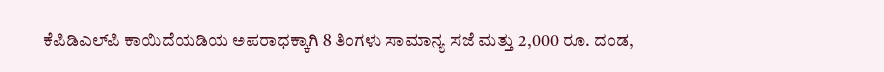ಕೆಪಿಡಿಎಲ್‌ಪಿ ಕಾಯಿದೆಯಡಿಯ ಅಪರಾಧಕ್ಕಾಗಿ 8 ತಿಂಗಳು ಸಾಮಾನ್ಯ ಸಜೆ ಮತ್ತು 2,000 ರೂ. ದಂಡ,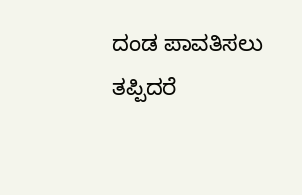ದಂಡ ಪಾವತಿಸಲು ತಪ್ಪಿದರೆ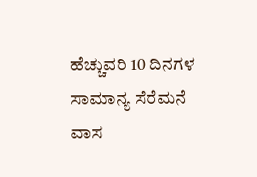ಹೆಚ್ಚುವರಿ 10 ದಿನಗಳ ಸಾಮಾನ್ಯ ಸೆರೆಮನೆ ವಾಸ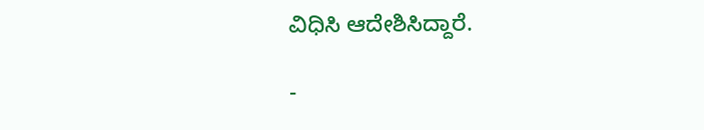ವಿಧಿಸಿ ಆದೇಶಿಸಿದ್ದಾರೆ.

-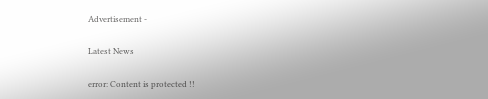Advertisement -

Latest News

error: Content is protected !!